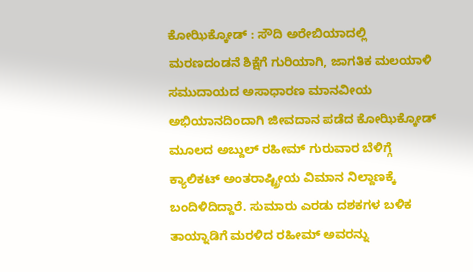ಕೋಝಿಕ್ಕೋಡ್ : ಸೌದಿ ಅರೇಬಿಯಾದಲ್ಲಿ ಮರಣದಂಡನೆ ಶಿಕ್ಷೆಗೆ ಗುರಿಯಾಗಿ, ಜಾಗತಿಕ ಮಲಯಾಳಿ ಸಮುದಾಯದ ಅಸಾಧಾರಣ ಮಾನವೀಯ ಅಭಿಯಾನದಿಂದಾಗಿ ಜೀವದಾನ ಪಡೆದ ಕೋಝಿಕ್ಕೋಡ್ ಮೂಲದ ಅಬ್ದುಲ್ ರಹೀಮ್ ಗುರುವಾರ ಬೆಳಿಗ್ಗೆ ಕ್ಯಾಲಿಕಟ್ ಅಂತರಾಷ್ಟ್ರೀಯ ವಿಮಾನ ನಿಲ್ದಾಣಕ್ಕೆ ಬಂದಿಳಿದಿದ್ದಾರೆ. ಸುಮಾರು ಎರಡು ದಶಕಗಳ ಬಳಿಕ ತಾಯ್ನಾಡಿಗೆ ಮರಳಿದ ರಹೀಮ್ ಅವರನ್ನು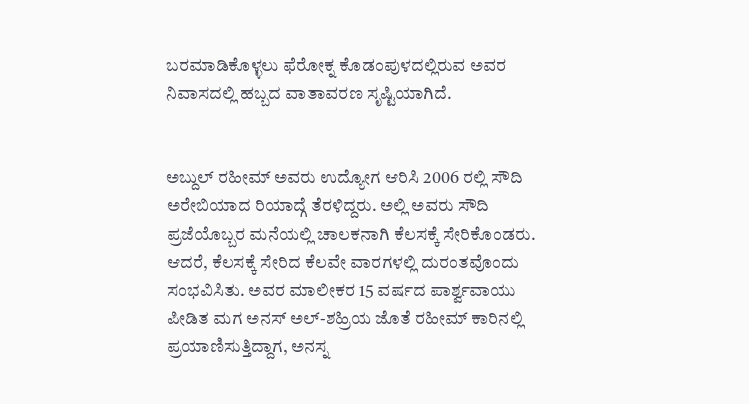ಬರಮಾಡಿಕೊಳ್ಳಲು ಫೆರೋಕ್ನ ಕೊಡಂಪುಳದಲ್ಲಿರುವ ಅವರ ನಿವಾಸದಲ್ಲಿ ಹಬ್ಬದ ವಾತಾವರಣ ಸೃಷ್ಟಿಯಾಗಿದೆ.


ಅಬ್ದುಲ್ ರಹೀಮ್ ಅವರು ಉದ್ಯೋಗ ಆರಿಸಿ 2006 ರಲ್ಲಿ ಸೌದಿ ಅರೇಬಿಯಾದ ರಿಯಾದ್ಗೆ ತೆರಳಿದ್ದರು. ಅಲ್ಲಿ ಅವರು ಸೌದಿ ಪ್ರಜೆಯೊಬ್ಬರ ಮನೆಯಲ್ಲಿ ಚಾಲಕನಾಗಿ ಕೆಲಸಕ್ಕೆ ಸೇರಿಕೊಂಡರು. ಆದರೆ, ಕೆಲಸಕ್ಕೆ ಸೇರಿದ ಕೆಲವೇ ವಾರಗಳಲ್ಲಿ ದುರಂತವೊಂದು ಸಂಭವಿಸಿತು. ಅವರ ಮಾಲೀಕರ 15 ವರ್ಷದ ಪಾರ್ಶ್ವವಾಯು ಪೀಡಿತ ಮಗ ಅನಸ್ ಅಲ್-ಶಹ್ರಿಯ ಜೊತೆ ರಹೀಮ್ ಕಾರಿನಲ್ಲಿ ಪ್ರಯಾಣಿಸುತ್ತಿದ್ದಾಗ, ಅನಸ್ನ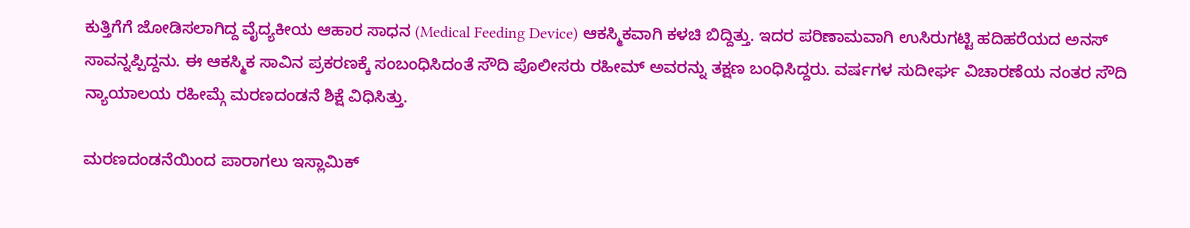ಕುತ್ತಿಗೆಗೆ ಜೋಡಿಸಲಾಗಿದ್ದ ವೈದ್ಯಕೀಯ ಆಹಾರ ಸಾಧನ (Medical Feeding Device) ಆಕಸ್ಮಿಕವಾಗಿ ಕಳಚಿ ಬಿದ್ದಿತ್ತು. ಇದರ ಪರಿಣಾಮವಾಗಿ ಉಸಿರುಗಟ್ಟಿ ಹದಿಹರೆಯದ ಅನಸ್ ಸಾವನ್ನಪ್ಪಿದ್ದನು. ಈ ಆಕಸ್ಮಿಕ ಸಾವಿನ ಪ್ರಕರಣಕ್ಕೆ ಸಂಬಂಧಿಸಿದಂತೆ ಸೌದಿ ಪೊಲೀಸರು ರಹೀಮ್ ಅವರನ್ನು ತಕ್ಷಣ ಬಂಧಿಸಿದ್ದರು. ವರ್ಷಗಳ ಸುದೀರ್ಘ ವಿಚಾರಣೆಯ ನಂತರ ಸೌದಿ ನ್ಯಾಯಾಲಯ ರಹೀಮ್ಗೆ ಮರಣದಂಡನೆ ಶಿಕ್ಷೆ ವಿಧಿಸಿತ್ತು.

ಮರಣದಂಡನೆಯಿಂದ ಪಾರಾಗಲು ಇಸ್ಲಾಮಿಕ್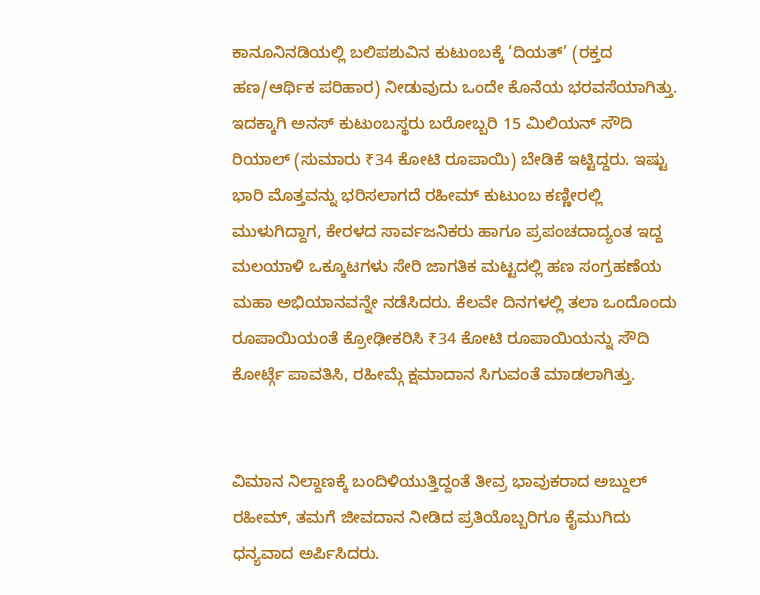ಕಾನೂನಿನಡಿಯಲ್ಲಿ ಬಲಿಪಶುವಿನ ಕುಟುಂಬಕ್ಕೆ ‘ದಿಯತ್’ (ರಕ್ತದ ಹಣ/ಆರ್ಥಿಕ ಪರಿಹಾರ) ನೀಡುವುದು ಒಂದೇ ಕೊನೆಯ ಭರವಸೆಯಾಗಿತ್ತು. ಇದಕ್ಕಾಗಿ ಅನಸ್ ಕುಟುಂಬಸ್ಥರು ಬರೋಬ್ಬರಿ 15 ಮಿಲಿಯನ್ ಸೌದಿ ರಿಯಾಲ್ (ಸುಮಾರು ₹34 ಕೋಟಿ ರೂಪಾಯಿ) ಬೇಡಿಕೆ ಇಟ್ಟಿದ್ದರು. ಇಷ್ಟು ಭಾರಿ ಮೊತ್ತವನ್ನು ಭರಿಸಲಾಗದೆ ರಹೀಮ್ ಕುಟುಂಬ ಕಣ್ಣೀರಲ್ಲಿ ಮುಳುಗಿದ್ದಾಗ, ಕೇರಳದ ಸಾರ್ವಜನಿಕರು ಹಾಗೂ ಪ್ರಪಂಚದಾದ್ಯಂತ ಇದ್ದ ಮಲಯಾಳಿ ಒಕ್ಕೂಟಗಳು ಸೇರಿ ಜಾಗತಿಕ ಮಟ್ಟದಲ್ಲಿ ಹಣ ಸಂಗ್ರಹಣೆಯ ಮಹಾ ಅಭಿಯಾನವನ್ನೇ ನಡೆಸಿದರು. ಕೆಲವೇ ದಿನಗಳಲ್ಲಿ ತಲಾ ಒಂದೊಂದು ರೂಪಾಯಿಯಂತೆ ಕ್ರೋಢೀಕರಿಸಿ ₹34 ಕೋಟಿ ರೂಪಾಯಿಯನ್ನು ಸೌದಿ ಕೋರ್ಟ್ಗೆ ಪಾವತಿಸಿ, ರಹೀಮ್ಗೆ ಕ್ಷಮಾದಾನ ಸಿಗುವಂತೆ ಮಾಡಲಾಗಿತ್ತು.


ವಿಮಾನ ನಿಲ್ದಾಣಕ್ಕೆ ಬಂದಿಳಿಯುತ್ತಿದ್ದಂತೆ ತೀವ್ರ ಭಾವುಕರಾದ ಅಬ್ದುಲ್ ರಹೀಮ್, ತಮಗೆ ಜೀವದಾನ ನೀಡಿದ ಪ್ರತಿಯೊಬ್ಬರಿಗೂ ಕೈಮುಗಿದು ಧನ್ಯವಾದ ಅರ್ಪಿಸಿದರು.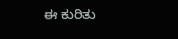ಈ ಕುರಿತು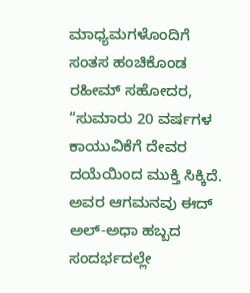ಮಾಧ್ಯಮಗಳೊಂದಿಗೆ ಸಂತಸ ಹಂಚಿಕೊಂಡ ರಹೀಮ್ ಸಹೋದರ, “ಸುಮಾರು 20 ವರ್ಷಗಳ ಕಾಯುವಿಕೆಗೆ ದೇವರ ದಯೆಯಿಂದ ಮುಕ್ತಿ ಸಿಕ್ಕಿದೆ. ಅವರ ಆಗಮನವು ಈದ್ ಅಲ್-ಅಧಾ ಹಬ್ಬದ ಸಂದರ್ಭದಲ್ಲೇ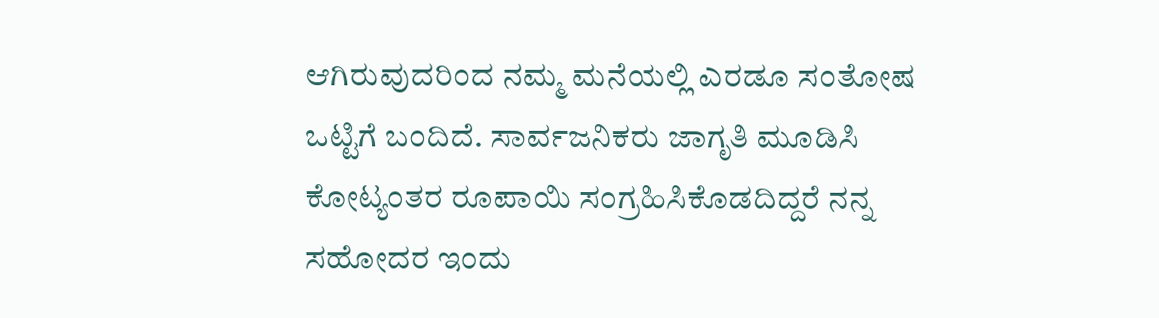ಆಗಿರುವುದರಿಂದ ನಮ್ಮ ಮನೆಯಲ್ಲಿ ಎರಡೂ ಸಂತೋಷ ಒಟ್ಟಿಗೆ ಬಂದಿದೆ. ಸಾರ್ವಜನಿಕರು ಜಾಗೃತಿ ಮೂಡಿಸಿ ಕೋಟ್ಯಂತರ ರೂಪಾಯಿ ಸಂಗ್ರಹಿಸಿಕೊಡದಿದ್ದರೆ ನನ್ನ ಸಹೋದರ ಇಂದು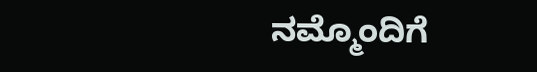ನಮ್ಮೊಂದಿಗೆ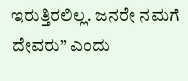ಇರುತ್ತಿರಲಿಲ್ಲ. ಜನರೇ ನಮಗೆ ದೇವರು” ಎಂದು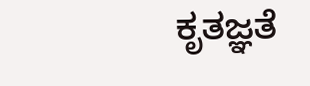ಕೃತಜ್ಞತೆ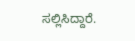ಸಲ್ಲಿಸಿದ್ದಾರೆ.